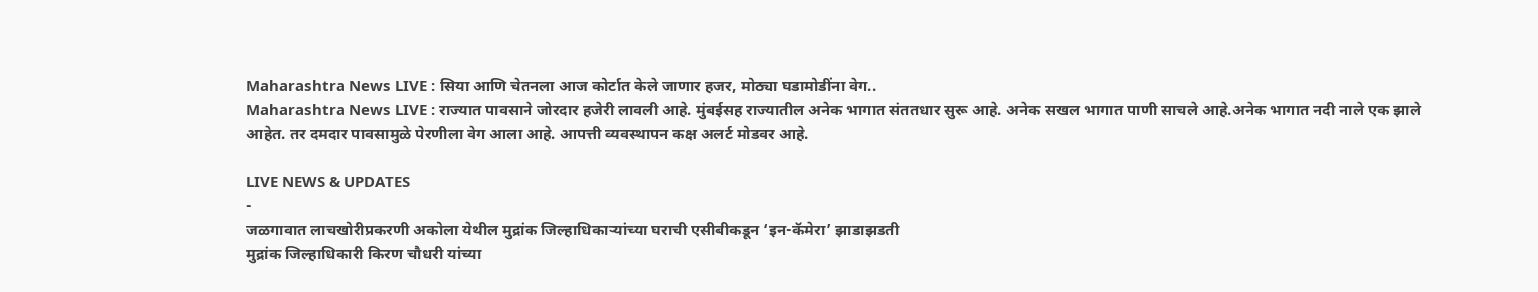Maharashtra News LIVE : सिया आणि चेतनला आज कोर्टात केले जाणार हजर, मोठ्या घडामोडींना वेग..
Maharashtra News LIVE : राज्यात पावसाने जोरदार हजेरी लावली आहे. मुंबईसह राज्यातील अनेक भागात संततधार सुरू आहे. अनेक सखल भागात पाणी साचले आहे.अनेक भागात नदी नाले एक झाले आहेत. तर दमदार पावसामुळे पेरणीला वेग आला आहे. आपत्ती व्यवस्थापन कक्ष अलर्ट मोडवर आहे.

LIVE NEWS & UPDATES
-
जळगावात लाचखोरीप्रकरणी अकोला येथील मुद्रांक जिल्हाधिकाऱ्यांच्या घराची एसीबीकडून ‘इन-कॅमेरा’ झाडाझडती
मुद्रांक जिल्हाधिकारी किरण चौधरी यांच्या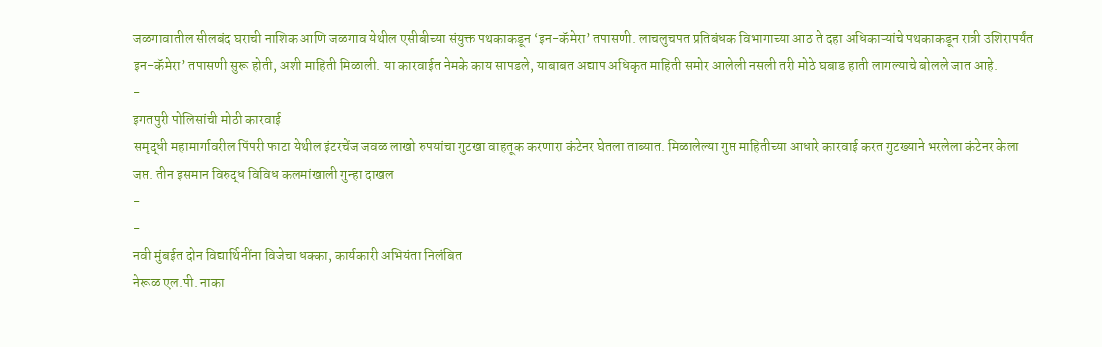जळगावातील सीलबंद घराची नाशिक आणि जळगाव येथील एसीबीच्या संयुक्त पथकाकडून ‘इन-कॅमेरा’ तपासणी. लाचलुचपत प्रतिबंधक विभागाच्या आठ ते दहा अधिकाऱ्यांचे पथकाकडून रात्री उशिरापर्यंत इन-कॅमेरा’ तपासणी सुरू होती, अशी माहिती मिळाली. या कारवाईत नेमके काय सापडले, याबाबत अद्याप अधिकृत माहिती समोर आलेली नसली तरी मोठे घबाड हाती लागल्याचे बोलले जात आहे.
-
इगतपुरी पोलिसांची मोठी कारवाई
समृद्धी महामार्गावरील पिंपरी फाटा येथील इंटरचेंज जवळ लाखो रुपयांचा गुटखा वाहतूक करणारा कंटेनर घेतला ताब्यात. मिळालेल्या गुप्त माहितीच्या आधारे कारवाई करत गुटख्याने भरलेला कंटेनर केला जप्त. तीन इसमान विरुद्ध विविध कलमांखाली गुन्हा दाखल
-
-
नवी मुंबईत दोन विद्यार्थिनींना विजेचा धक्का, कार्यकारी अभियंता निलंबित
नेरूळ एल.पी. नाका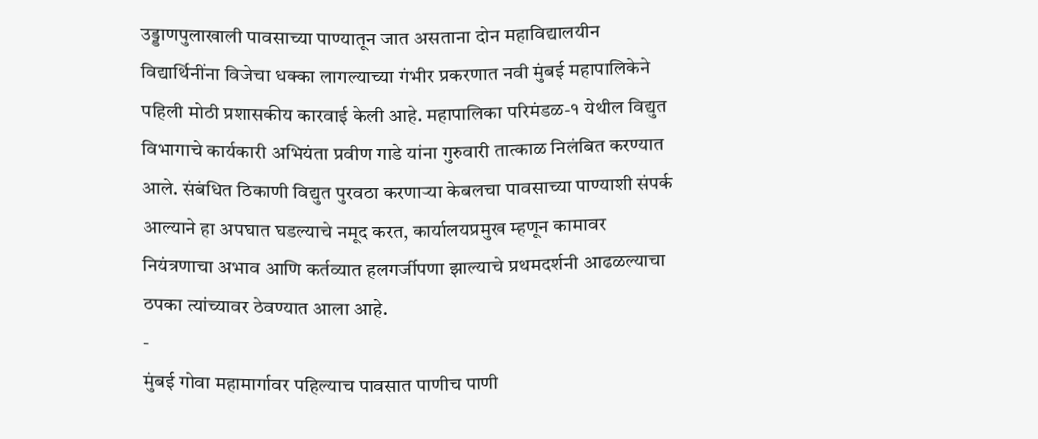उड्डाणपुलाखाली पावसाच्या पाण्यातून जात असताना दोन महाविद्यालयीन विद्यार्थिनींना विजेचा धक्का लागल्याच्या गंभीर प्रकरणात नवी मुंबई महापालिकेने पहिली मोठी प्रशासकीय कारवाई केली आहे. महापालिका परिमंडळ-१ येथील विद्युत विभागाचे कार्यकारी अभियंता प्रवीण गाडे यांना गुरुवारी तात्काळ निलंबित करण्यात आले. संबंधित ठिकाणी विद्युत पुरवठा करणाऱ्या केबलचा पावसाच्या पाण्याशी संपर्क आल्याने हा अपघात घडल्याचे नमूद करत, कार्यालयप्रमुख म्हणून कामावर नियंत्रणाचा अभाव आणि कर्तव्यात हलगर्जीपणा झाल्याचे प्रथमदर्शनी आढळल्याचा ठपका त्यांच्यावर ठेवण्यात आला आहे.
-
मुंबई गोवा महामार्गावर पहिल्याच पावसात पाणीच पाणी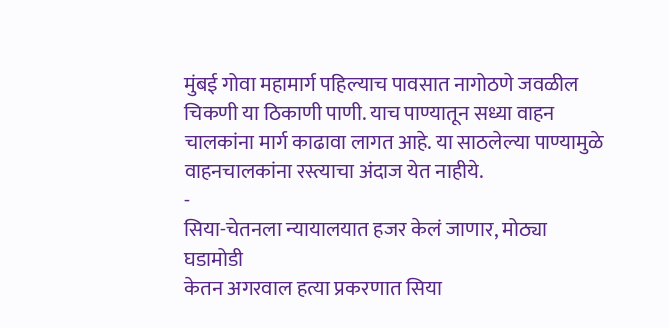मुंबई गोवा महामार्ग पहिल्याच पावसात नागोठणे जवळील चिकणी या ठिकाणी पाणी. याच पाण्यातून सध्या वाहन चालकांना मार्ग काढावा लागत आहे. या साठलेल्या पाण्यामुळे वाहनचालकांना रस्त्याचा अंदाज येत नाहीये.
-
सिया-चेतनला न्यायालयात हजर केलं जाणार, मोठ्या घडामोडी
केतन अगरवाल हत्या प्रकरणात सिया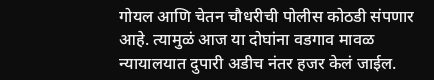गोयल आणि चेतन चौधरीची पोलीस कोठडी संपणार आहे. त्यामुळं आज या दोघांना वडगाव मावळ न्यायालयात दुपारी अडीच नंतर हजर केलं जाईल.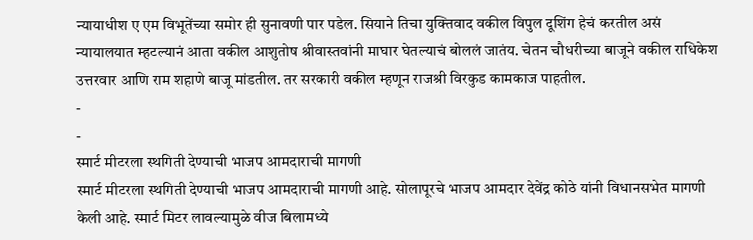न्यायाधीश ए एम विभूतेंच्या समोर ही सुनावणी पार पडेल. सियाने तिचा युक्तिवाद वकील विपुल दूशिंग हेचं करतील असं न्यायालयात म्हटल्यानं आता वकील आशुतोष श्रीवास्तवांनी माघार घेतल्याचं बोललं जातंय. चेतन चौधरीच्या बाजूने वकील राधिकेश उत्तरवार आणि राम शहाणे बाजू मांडतील. तर सरकारी वकील म्हणून राजश्री विरकुड कामकाज पाहतील.
-
-
स्मार्ट मीटरला स्थगिती देण्याची भाजप आमदाराची मागणी
स्मार्ट मीटरला स्थगिती देण्याची भाजप आमदाराची मागणी आहे. सोलापूरचे भाजप आमदार देवेंद्र कोठे यांनी विधानसभेत मागणी केली आहे. स्मार्ट मिटर लावल्यामुळे वीज बिलामध्ये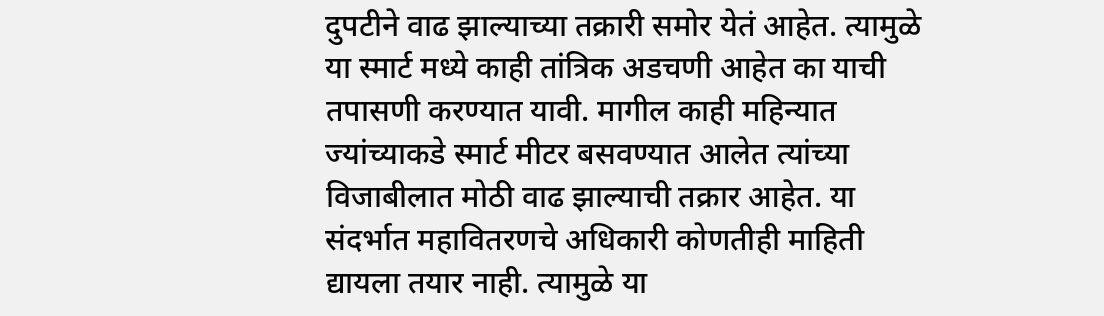दुपटीने वाढ झाल्याच्या तक्रारी समोर येतं आहेत. त्यामुळे या स्मार्ट मध्ये काही तांत्रिक अडचणी आहेत का याची तपासणी करण्यात यावी. मागील काही महिन्यात ज्यांच्याकडे स्मार्ट मीटर बसवण्यात आलेत त्यांच्या विजाबीलात मोठी वाढ झाल्याची तक्रार आहेत. या संदर्भात महावितरणचे अधिकारी कोणतीही माहिती द्यायला तयार नाही. त्यामुळे या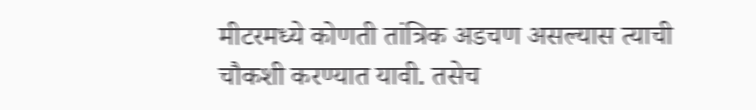मीटरमध्ये कोणती तांत्रिक अडचण असल्यास त्याची चौकशी करण्यात यावी. तसेच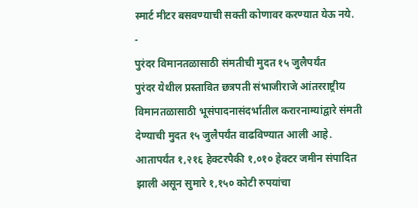स्मार्ट मीटर बसवण्याची सक्ती कोणावर करण्यात येऊ नये.
-
पुरंदर विमानतळासाठी संमतीची मुदत १५ जुलैपर्यंत
पुरंदर येथील प्रस्तावित छत्रपती संभाजीराजे आंतरराष्ट्रीय विमानतळासाठी भूसंपादनासंदर्भातील करारनाम्यांद्वारे संमती देण्याची मुदत १५ जुलैपर्यंत वाढविण्यात आली आहे. आतापर्यंत १,२१६ हेक्टरपैकी १,०१० हेक्टर जमीन संपादित झाली असून सुमारे १,१५० कोटी रुपयांचा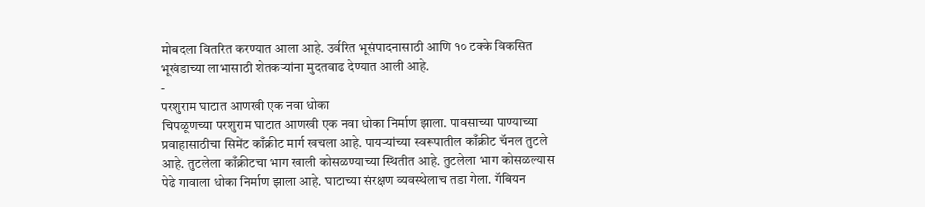मोबदला वितरित करण्यात आला आहे. उर्वरित भूसंपादनासाठी आणि १० टक्के विकसित भूखंडाच्या लाभासाठी शेतकऱ्यांना मुदतवाढ देण्यात आली आहे.
-
परशुराम घाटात आणखी एक नवा धोका
चिपळूणच्या परशुराम घाटात आणखी एक नवा धोका निर्माण झाला. पावसाच्या पाण्याच्या प्रवाहासाठीचा सिमेंट काँक्रीट मार्ग खचला आहे. पायऱ्यांच्या स्वरूपातील काँक्रीट चॅनल तुटले आहे. तुटलेला काँक्रीटचा भाग खाली कोसळण्याच्या स्थितीत आहे. तुटलेला भाग कोसळल्यास पेढे गावाला धोका निर्माण झाला आहे. घाटाच्या संरक्षण व्यवस्थेलाच तडा गेला. गॅबियन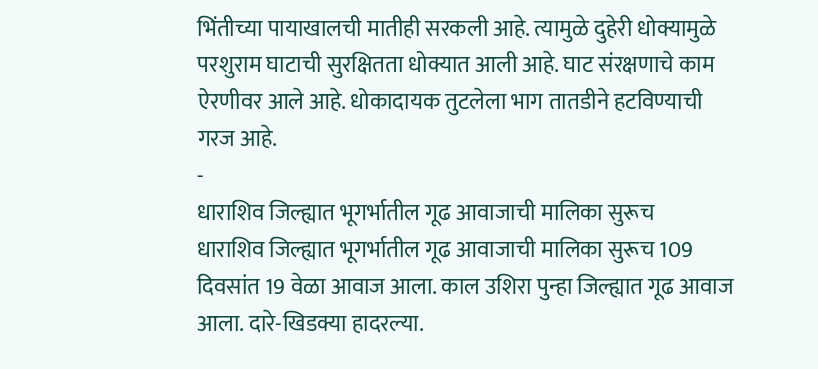भिंतीच्या पायाखालची मातीही सरकली आहे. त्यामुळे दुहेरी धोक्यामुळे परशुराम घाटाची सुरक्षितता धोक्यात आली आहे. घाट संरक्षणाचे काम ऐरणीवर आले आहे. धोकादायक तुटलेला भाग तातडीने हटविण्याची गरज आहे.
-
धाराशिव जिल्ह्यात भूगर्भातील गूढ आवाजाची मालिका सुरूच
धाराशिव जिल्ह्यात भूगर्भातील गूढ आवाजाची मालिका सुरूच 109 दिवसांत 19 वेळा आवाज आला. काल उशिरा पुन्हा जिल्ह्यात गूढ आवाज आला. दारे-खिडक्या हादरल्या.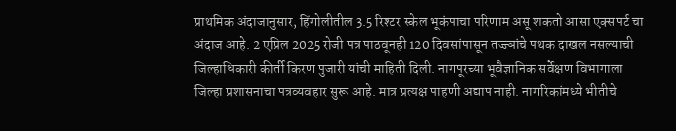प्राथमिक अंदाजानुसार, हिंगोलीतील 3.5 रिश्टर स्केल भूकंपाचा परिणाम असू शकतो आसा एक्सपर्ट चा अंदाज आहे. 2 एप्रिल 2025 रोजी पत्र पाठवूनही 120 दिवसांपासून तज्ज्ञांचे पथक दाखल नसल्याची जिल्हाधिकारी कीर्ती किरण पुजारी यांची माहिती दिली. नागपूरच्या भूवैज्ञानिक सर्वेक्षण विभागाला जिल्हा प्रशासनाचा पत्रव्यवहार सुरू आहे. मात्र प्रत्यक्ष पाहणी अद्याप नाही. नागरिकांमध्ये भीतीचे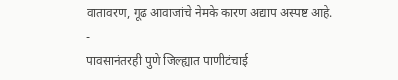वातावरण, गूढ आवाजांचे नेमके कारण अद्याप अस्पष्ट आहे.
-
पावसानंतरही पुणे जिल्ह्यात पाणीटंचाई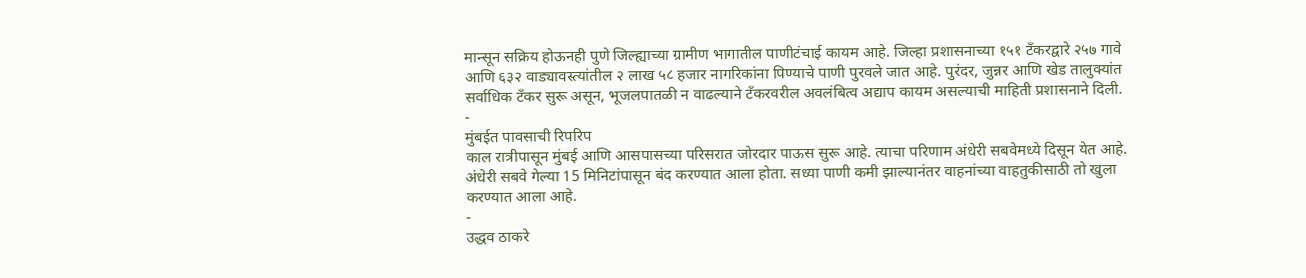मान्सून सक्रिय होऊनही पुणे जिल्ह्याच्या ग्रामीण भागातील पाणीटंचाई कायम आहे. जिल्हा प्रशासनाच्या १५१ टँकरद्वारे २५७ गावे आणि ६३२ वाड्यावस्त्यांतील २ लाख ५८ हजार नागरिकांना पिण्याचे पाणी पुरवले जात आहे. पुरंदर, जुन्नर आणि खेड तालुक्यांत सर्वाधिक टँकर सुरू असून, भूजलपातळी न वाढल्याने टँकरवरील अवलंबित्व अद्याप कायम असल्याची माहिती प्रशासनाने दिली.
-
मुंबईत पावसाची रिपरिप
काल रात्रीपासून मुंबई आणि आसपासच्या परिसरात जोरदार पाऊस सुरू आहे. त्याचा परिणाम अंधेरी सबवेमध्ये दिसून येत आहे. अंधेरी सबवे गेल्या 15 मिनिटांपासून बंद करण्यात आला होता. सध्या पाणी कमी झाल्यानंतर वाहनांच्या वाहतुकीसाठी तो खुला करण्यात आला आहे.
-
उद्धव ठाकरे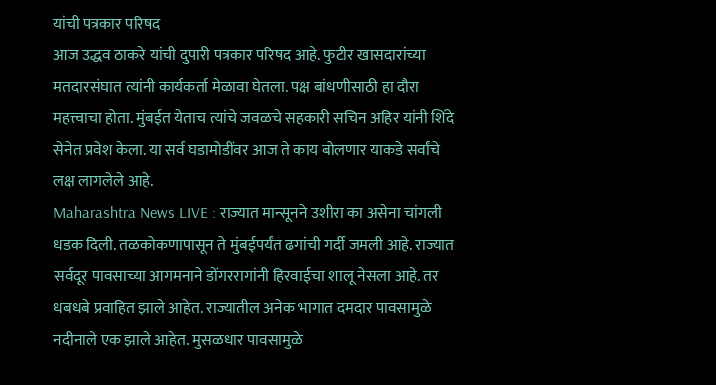यांची पत्रकार परिषद
आज उद्धव ठाकरे यांची दुपारी पत्रकार परिषद आहे. फुटीर खासदारांच्या मतदारसंघात त्यांनी कार्यकर्ता मेळावा घेतला. पक्ष बांधणीसाठी हा दौरा महत्त्वाचा होता. मुंबईत येताच त्यांचे जवळचे सहकारी सचिन अहिर यांनी शिंदे सेनेत प्रवेश केला. या सर्व घडामोडींवर आज ते काय बोलणार याकडे सर्वांचे लक्ष लागलेले आहे.
Maharashtra News LIVE : राज्यात मान्सूनने उशीरा का असेना चांगली धडक दिली. तळकोकणापासून ते मुंबईपर्यंत ढगांची गर्दी जमली आहे. राज्यात सर्वदूर पावसाच्या आगमनाने डोंगररागांनी हिरवाईचा शालू नेसला आहे. तर धबधबे प्रवाहित झाले आहेत. राज्यातील अनेक भागात दमदार पावसामुळे नदीनाले एक झाले आहेत. मुसळधार पावसामुळे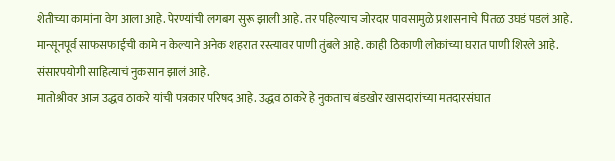शेतीच्या कामांना वेग आला आहे. पेरण्यांची लगबग सुरू झाली आहे. तर पहिल्याच जोरदार पावसामुळे प्रशासनाचे पितळ उघडं पडलं आहे. मान्सूनपूर्व साफसफाईची कामे न केल्याने अनेक शहरात रस्त्यावर पाणी तुंबले आहे. काही ठिकाणी लोकांच्या घरात पाणी शिरले आहे. संसारपयोगी साहित्याचं नुकसान झालं आहे.
मातोश्रीवर आज उद्धव ठाकरे यांची पत्रकार परिषद आहे. उद्धव ठाकरे हे नुकताच बंडखोर खासदारांच्या मतदारसंघात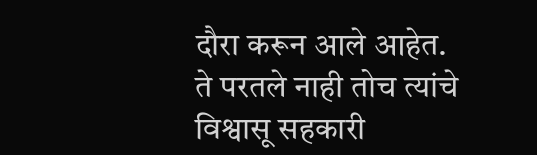दौरा करून आले आहेत. ते परतले नाही तोच त्यांचे विश्वासू सहकारी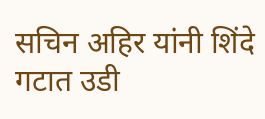सचिन अहिर यांनी शिंदे गटात उडी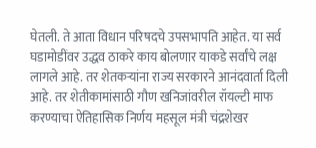घेतली. ते आता विधान परिषदचे उपसभापति आहेत. या सर्व घडामोडींवर उद्धव ठाकरे काय बोलणार याकडे सर्वांचे लक्ष लागले आहे. तर शेतकऱ्यांना राज्य सरकारने आनंदवार्ता दिली आहे. तर शेतीकामांसाठी गौण खनिजांवरील रॉयल्टी माफ करण्याचा ऐतिहासिक निर्णय महसूल मंत्री चंद्रशेखर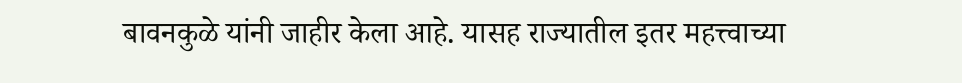बावनकुळे यांनी जाहीर केला आहे. यासह राज्यातील इतर महत्त्वाच्या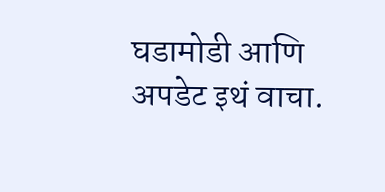घडामोडी आणि अपडेट इथं वाचा.